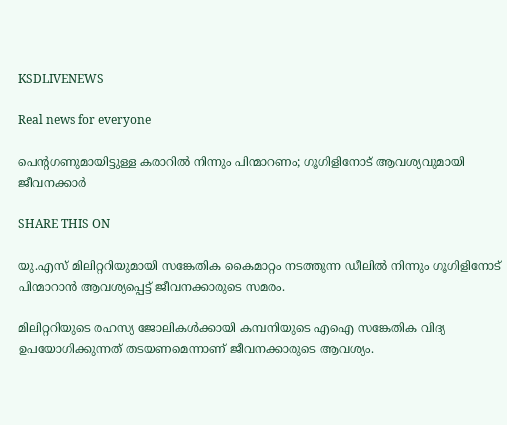KSDLIVENEWS

Real news for everyone

പെൻ്റഗണുമായിട്ടുള്ള കരാറില്‍ നിന്നും പിന്മാറണം; ഗൂഗിളിനോട് ആവശ്യവുമായി ജീവനക്കാര്‍

SHARE THIS ON

യു.എസ് മിലിറ്ററിയുമായി സങ്കേതിക കൈമാറ്റം നടത്തുന്ന ഡീലില്‍ നിന്നും ഗൂഗിളിനോട് പിന്മാറാൻ ആവശ്യപ്പെട്ട് ജീവനക്കാരുടെ സമരം.

മിലിറ്ററിയുടെ രഹസ്യ ജോലികള്‍ക്കായി കമ്പനിയുടെ എഐ സങ്കേതിക വിദ്യ ഉപയോഗിക്കുന്നത് തടയണമെന്നാണ് ജീവനക്കാരുടെ ആവശ്യം.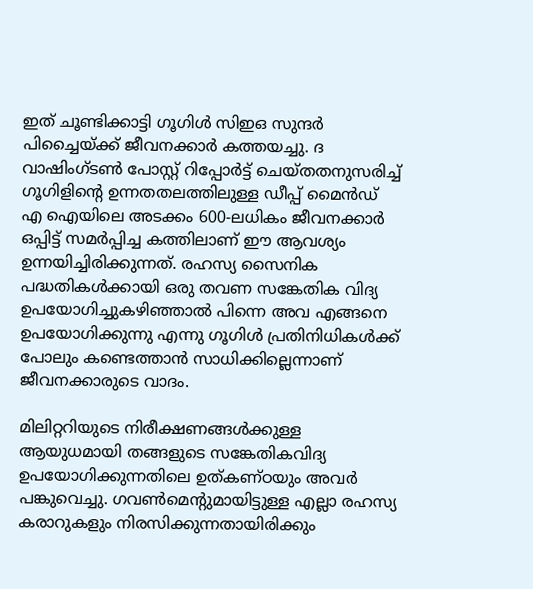ഇത് ചൂണ്ടിക്കാട്ടി ഗൂഗിള്‍ സിഇഒ സുന്ദർ പിച്ചൈയ്ക്ക് ജീവനക്കാർ കത്തയച്ചു. ദ വാഷിംഗ്ടണ്‍ പോസ്റ്റ് റിപ്പോർട്ട് ചെയ്തതനുസരിച്ച്‌ ഗൂഗിളിൻ്റെ ഉന്നതതലത്തിലുള്ള ഡീപ്പ് മൈൻഡ് എ ഐയിലെ അടക്കം 600-ലധികം ജീവനക്കാർ ഒപ്പിട്ട് സമർപ്പിച്ച കത്തിലാണ് ഈ ആവശ്യം ഉന്നയിച്ചിരിക്കുന്നത്. രഹസ്യ സൈനിക പദ്ധതികള്‍ക്കായി ഒരു തവണ സങ്കേതിക വിദ്യ ഉപയോഗിച്ചുകഴിഞ്ഞാല്‍ പിന്നെ അവ എങ്ങനെ ഉപയോഗിക്കുന്നു എന്നു ഗൂഗിള്‍ പ്രതിനിധികള്‍ക്ക് പോലും കണ്ടെത്താൻ സാധിക്കില്ലെന്നാണ് ജീവനക്കാരുടെ വാദം.

മിലിറ്ററിയുടെ നിരീക്ഷണങ്ങള്‍ക്കുള്ള ആയുധമായി തങ്ങളുടെ സങ്കേതികവിദ്യ ഉപയോഗിക്കുന്നതിലെ ഉത്കണ്ഠയും അവർ പങ്കുവെച്ചു. ഗവണ്‍മെൻ്റുമായിട്ടുള്ള എല്ലാ രഹസ്യ കരാറുകളും നിരസിക്കുന്നതായിരിക്കും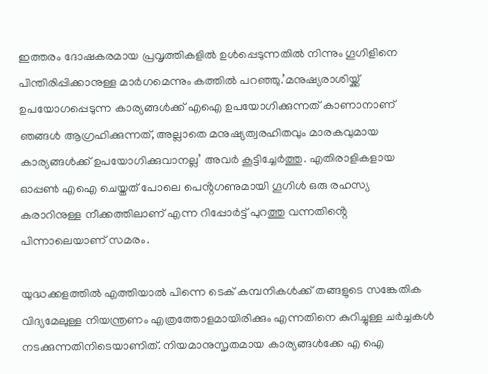ഇത്തരം ദോഷകരമായ പ്രവൃത്തികളില്‍ ഉള്‍പ്പെടുന്നതില്‍ നിന്നും ഗൂഗിളിനെ പിന്തിരിപ്പിക്കാനുള്ള മാർഗമെന്നും കത്തില്‍ പറഞ്ഞു.’മനുഷ്യരാശിയ്ക്ക് ഉപയോഗപ്പെടുന്ന കാര്യങ്ങള്‍ക്ക് എഐ ഉപയോഗിക്കുന്നത് കാണാനാണ് ഞങ്ങള്‍ ആഗ്രഹിക്കുന്നത്, അല്ലാതെ മനുഷ്യത്വരഹിതവും മാരകവുമായ കാര്യങ്ങള്‍ക്ക് ഉപയോഗിക്കുവാനല്ല’ അവർ കൂട്ടിച്ചേർത്തു. എതിരാളികളായ ഓപ്പണ്‍ എഐ ചെയ്തത് പോലെ പെൻ്റഗണുമായി ഗൂഗിള്‍ ഒരു രഹസ്യ കരാറിനുള്ള നീക്കത്തിലാണ് എന്ന റിപ്പോർട്ട് പുറത്തു വന്നതിൻ്റെ പിന്നാലെയാണ് സമരം.

യുദ്ധക്കളത്തില്‍ എത്തിയാല്‍ പിന്നെ ടെക് കമ്പനികള്‍ക്ക് തങ്ങളുടെ സങ്കേതിക വിദ്യമേലുള്ള നിയന്ത്രണം എത്രത്തോളമായിരിക്കും എന്നതിനെ കുറിച്ചുള്ള ചർച്ചകള്‍ നടക്കുന്നതിനിടെയാണിത്. നിയമാനുസൃതമായ കാര്യങ്ങള്‍ക്കേ എ ഐ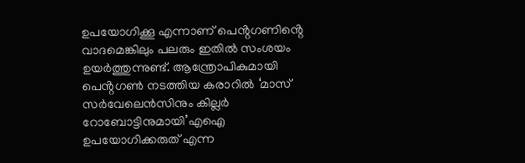ഉപയോഗിക്കൂ എന്നാണ് പെൻ്റഗണിൻ്റെ വാദമെങ്കിലും പലരും ഇതില്‍ സംശയം ഉയർത്തുന്നുണ്ട്. ആന്ത്രോപികുമായി പെൻ്റഗണ്‍ നടത്തിയ കരാറില്‍ ‘മാസ് സർവേലെൻസിനും കില്ലർ റോബോട്ടിനുമായി’എഐ ഉപയോഗിക്കരുത് എന്ന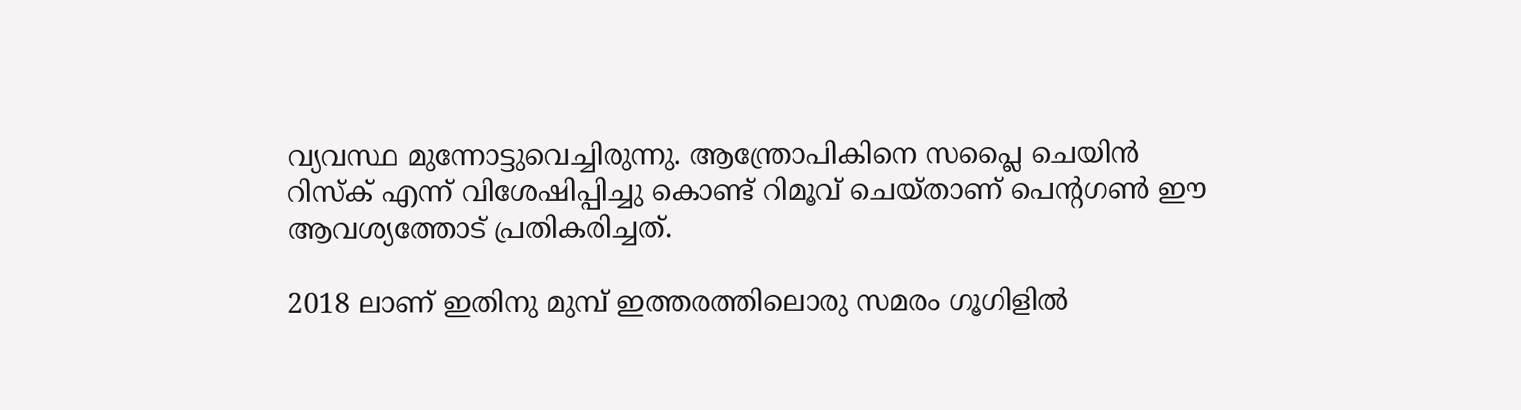വ്യവസ്ഥ മുന്നോട്ടുവെച്ചിരുന്നു. ആന്ത്രോപികിനെ സപ്ലൈ ചെയിൻ റിസ്ക് എന്ന് വിശേഷിപ്പിച്ചു കൊണ്ട് റിമൂവ് ചെയ്താണ് പെൻ്റഗണ്‍ ഈ ആവശ്യത്തോട് പ്രതികരിച്ചത്.

2018 ലാണ് ഇതിനു മുമ്പ് ഇത്തരത്തിലൊരു സമരം ഗൂഗിളില്‍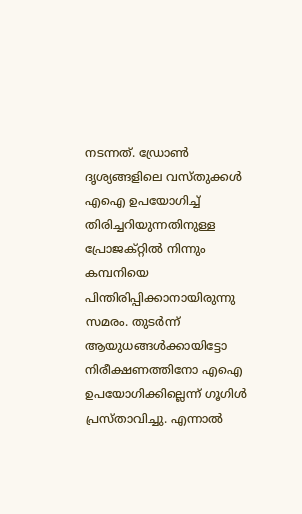നടന്നത്. ഡ്രോണ്‍ ദൃശ്യങ്ങളിലെ വസ്തുക്കള്‍ എഐ ഉപയോഗിച്ച്‌ തിരിച്ചറിയുന്നതിനുള്ള പ്രോജക്റ്റില്‍ നിന്നും കമ്പനിയെ പിന്തിരിപ്പിക്കാനായിരുന്നു സമരം. തുടർന്ന് ആയുധങ്ങള്‍ക്കായിട്ടോ നിരീക്ഷണത്തിനോ എഐ ഉപയോഗിക്കില്ലെന്ന് ഗൂഗിള്‍ പ്രസ്താവിച്ചു. എന്നാല്‍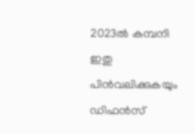2023ല്‍ കമ്പനി ഇതു പിൻവലിക്കുകയും ഡിഫൻസ്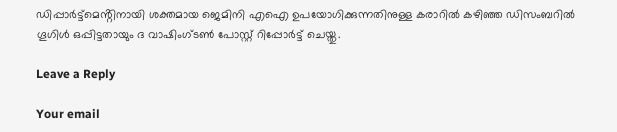ഡിപ്പാർട്ട്മെൻ്റിനായി ശക്തമായ ജെമിനി എഐ ഉപയോഗിക്കുന്നതിനുള്ള കരാറില്‍ കഴിഞ്ഞ ഡിസംബറില്‍ ഗൂഗിള്‍ ഒപ്പിട്ടതായും ദ വാഷിംഗ്ടണ്‍ പോസ്റ്റ് റിപ്പോർട്ട് ചെയ്തു.

Leave a Reply

Your email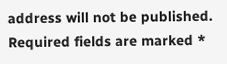address will not be published. Required fields are marked *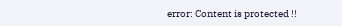error: Content is protected !!